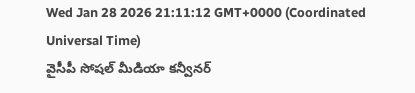Wed Jan 28 2026 21:11:12 GMT+0000 (Coordinated Universal Time)
వైసీపీ సోషల్ మీడియా కన్వీనర్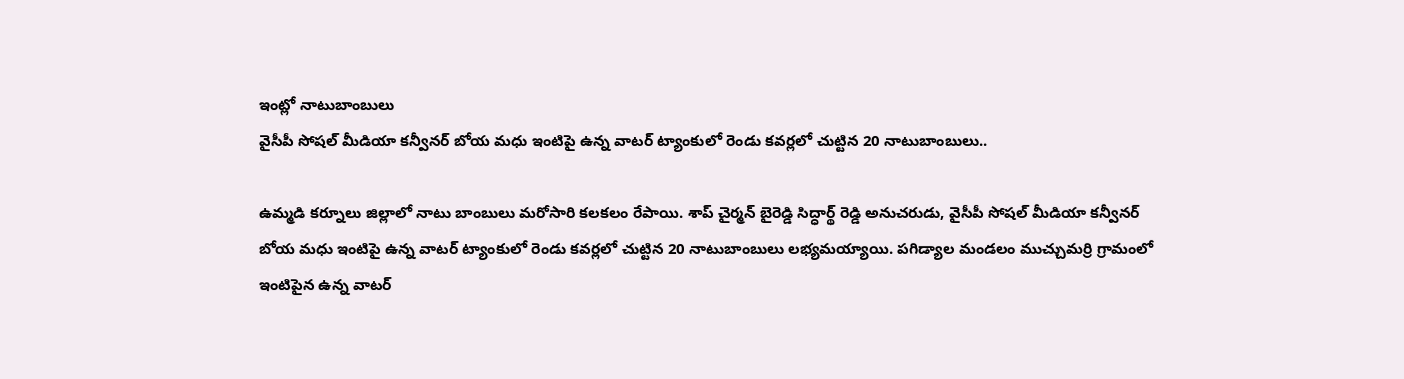ఇంట్లో నాటుబాంబులు
వైసీపీ సోషల్ మీడియా కన్వీనర్ బోయ మధు ఇంటిపై ఉన్న వాటర్ ట్యాంకులో రెండు కవర్లలో చుట్టిన 20 నాటుబాంబులు..

ఉమ్మడి కర్నూలు జిల్లాలో నాటు బాంబులు మరోసారి కలకలం రేపాయి. శాప్ చైర్మన్ బైరెడ్డి సిద్ధార్థ్ రెడ్డి అనుచరుడు, వైసీపీ సోషల్ మీడియా కన్వీనర్ బోయ మధు ఇంటిపై ఉన్న వాటర్ ట్యాంకులో రెండు కవర్లలో చుట్టిన 20 నాటుబాంబులు లభ్యమయ్యాయి. పగిడ్యాల మండలం ముచ్చుమర్రి గ్రామంలో ఇంటిపైన ఉన్న వాటర్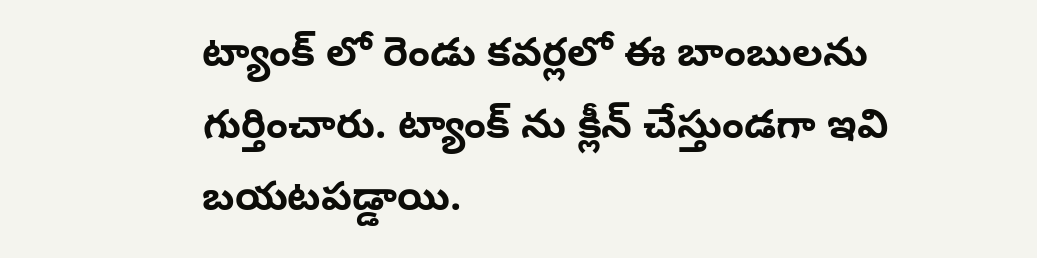ట్యాంక్ లో రెండు కవర్లలో ఈ బాంబులను గుర్తించారు. ట్యాంక్ ను క్లీన్ చేస్తుండగా ఇవి బయటపడ్డాయి.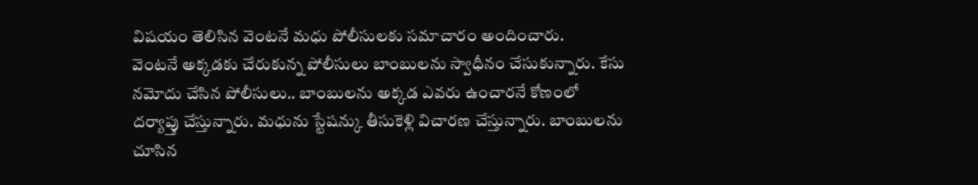విషయం తెలిసిన వెంటనే మధు పోలీసులకు సమాచారం అందించారు.
వెంటనే అక్కడకు చేరుకున్న పోలీసులు బాంబులను స్వాధీనం చేసుకున్నారు. కేసు నమోదు చేసిన పోలీసులు.. బాంబులను అక్కడ ఎవరు ఉంచారనే కోణంలో దర్యాప్తు చేస్తున్నారు. మధును స్టేషన్కు తీసుకెళ్లి విచారణ చేస్తున్నారు. బాంబులను చూసిన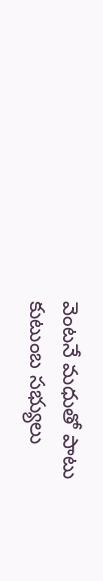వెంటనే మధుతో పాటు కుటుంబ సభ్యులు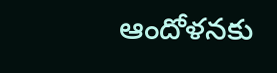ఆందోళనకు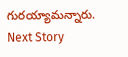గురయ్యామన్నారు.
Next Story